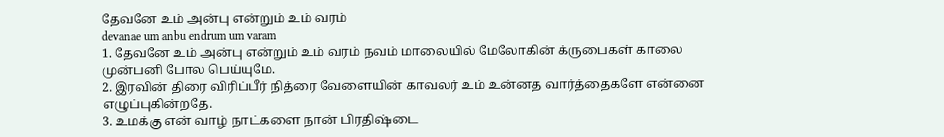தேவனே உம் அன்பு என்றும் உம் வரம்
devanae um anbu endrum um varam
1. தேவனே உம் அன்பு என்றும் உம் வரம் நவம் மாலையில் மேலோகின் க்ருபைகள் காலை முன்பனி போல பெய்யுமே.
2. இரவின் திரை விரிப்பீர் நித்ரை வேளையின் காவலர் உம் உன்னத வார்த்தைகளே என்னை எழுப்புகின்றதே.
3. உமக்கு என் வாழ் நாட்களை நான் பிரதிஷ்டை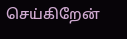செய்கிறேன்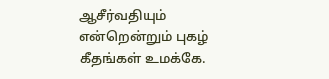ஆசீர்வதியும் என்றென்றும் புகழ் கீதங்கள் உமக்கே.